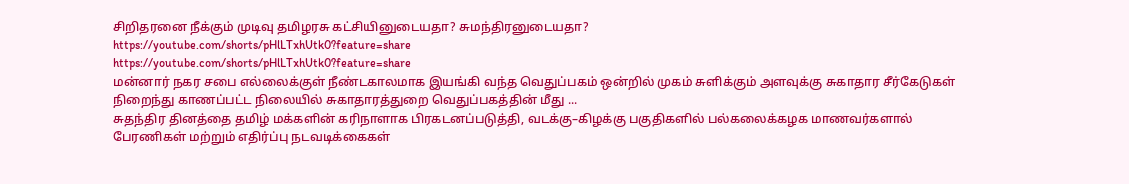சிறிதரனை நீக்கும் முடிவு தமிழரசு கட்சியினுடையதா? சுமந்திரனுடையதா?
https://youtube.com/shorts/pHlLTxhUtk0?feature=share
https://youtube.com/shorts/pHlLTxhUtk0?feature=share
மன்னார் நகர சபை எல்லைக்குள் நீண்டகாலமாக இயங்கி வந்த வெதுப்பகம் ஒன்றில் முகம் சுளிக்கும் அளவுக்கு சுகாதார சீர்கேடுகள் நிறைந்து காணப்பட்ட நிலையில் சுகாதாரத்துறை வெதுப்பகத்தின் மீது ...
சுதந்திர தினத்தை தமிழ் மக்களின் கரிநாளாக பிரகடனப்படுத்தி, வடக்கு–கிழக்கு பகுதிகளில் பல்கலைக்கழக மாணவர்களால் பேரணிகள் மற்றும் எதிர்ப்பு நடவடிக்கைகள்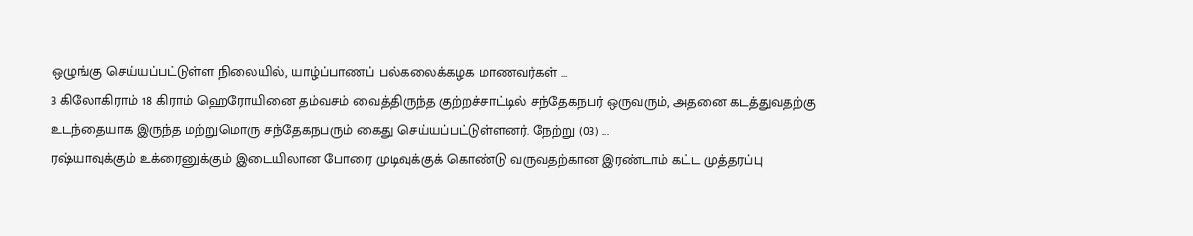ஒழுங்கு செய்யப்பட்டுள்ள நிலையில், யாழ்ப்பாணப் பல்கலைக்கழக மாணவர்கள் ...
3 கிலோகிராம் 18 கிராம் ஹெரோயினை தம்வசம் வைத்திருந்த குற்றச்சாட்டில் சந்தேகநபர் ஒருவரும், அதனை கடத்துவதற்கு உடந்தையாக இருந்த மற்றுமொரு சந்தேகநபரும் கைது செய்யப்பட்டுள்ளனர். நேற்று (03) ...
ரஷ்யாவுக்கும் உக்ரைனுக்கும் இடையிலான போரை முடிவுக்குக் கொண்டு வருவதற்கான இரண்டாம் கட்ட முத்தரப்பு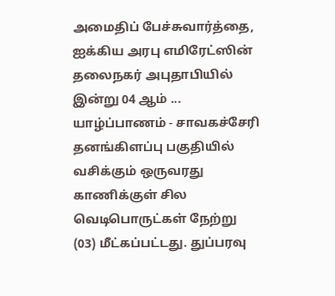அமைதிப் பேச்சுவார்த்தை, ஐக்கிய அரபு எமிரேட்ஸின் தலைநகர் அபுதாபியில் இன்று 04 ஆம் ...
யாழ்ப்பாணம் - சாவகச்சேரி தனங்கிளப்பு பகுதியில் வசிக்கும் ஒருவரது காணிக்குள் சில வெடிபொருட்கள் நேற்று (03) மீட்கப்பட்டது. துப்பரவு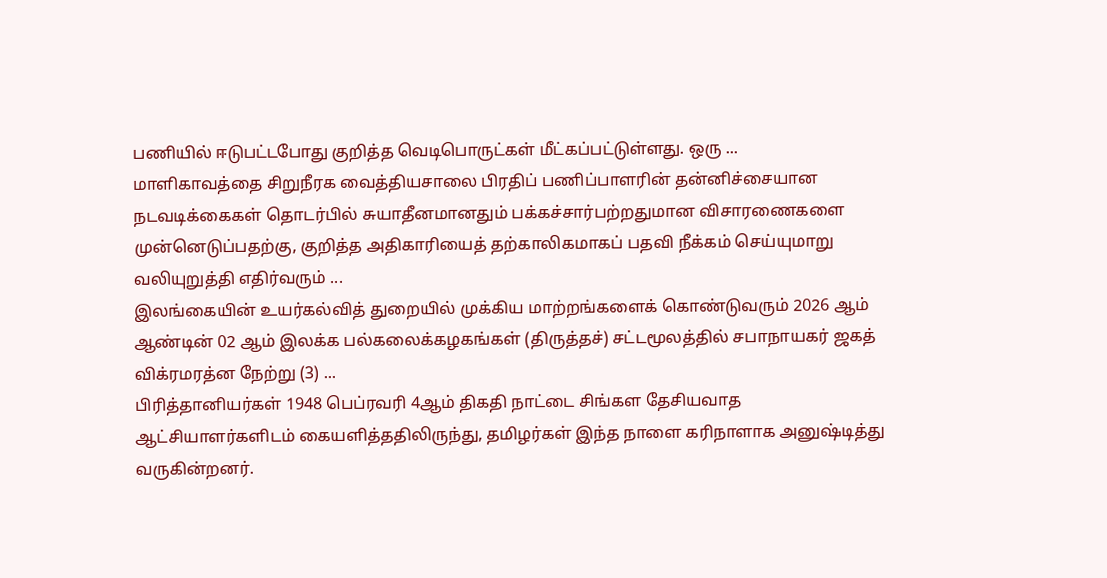பணியில் ஈடுபட்டபோது குறித்த வெடிபொருட்கள் மீட்கப்பட்டுள்ளது. ஒரு ...
மாளிகாவத்தை சிறுநீரக வைத்தியசாலை பிரதிப் பணிப்பாளரின் தன்னிச்சையான நடவடிக்கைகள் தொடர்பில் சுயாதீனமானதும் பக்கச்சார்பற்றதுமான விசாரணைகளை முன்னெடுப்பதற்கு, குறித்த அதிகாரியைத் தற்காலிகமாகப் பதவி நீக்கம் செய்யுமாறு வலியுறுத்தி எதிர்வரும் ...
இலங்கையின் உயர்கல்வித் துறையில் முக்கிய மாற்றங்களைக் கொண்டுவரும் 2026 ஆம் ஆண்டின் 02 ஆம் இலக்க பல்கலைக்கழகங்கள் (திருத்தச்) சட்டமூலத்தில் சபாநாயகர் ஜகத் விக்ரமரத்ன நேற்று (3) ...
பிரித்தானியர்கள் 1948 பெப்ரவரி 4ஆம் திகதி நாட்டை சிங்கள தேசியவாத ஆட்சியாளர்களிடம் கையளித்ததிலிருந்து, தமிழர்கள் இந்த நாளை கரிநாளாக அனுஷ்டித்து வருகின்றனர்.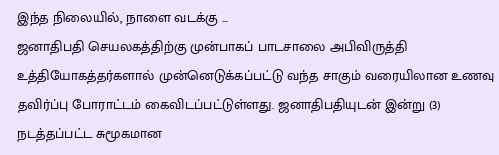இந்த நிலையில், நாளை வடக்கு ...
ஜனாதிபதி செயலகத்திற்கு முன்பாகப் பாடசாலை அபிவிருத்தி உத்தியோகத்தர்களால் முன்னெடுக்கப்பட்டு வந்த சாகும் வரையிலான உணவு தவிர்ப்பு போராட்டம் கைவிடப்பட்டுள்ளது. ஜனாதிபதியுடன் இன்று (3) நடத்தப்பட்ட சுமூகமான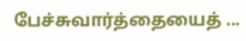பேச்சுவார்த்தையைத் ...